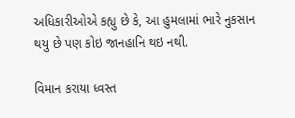અધિકારીઓએ કહ્યુ છે કે, આ હુમલામાં ભારે નુકસાન થયુ છે પણ કોઇ જાનહાનિ થઇ નથી.

વિમાન કરાયા ધ્વસ્ત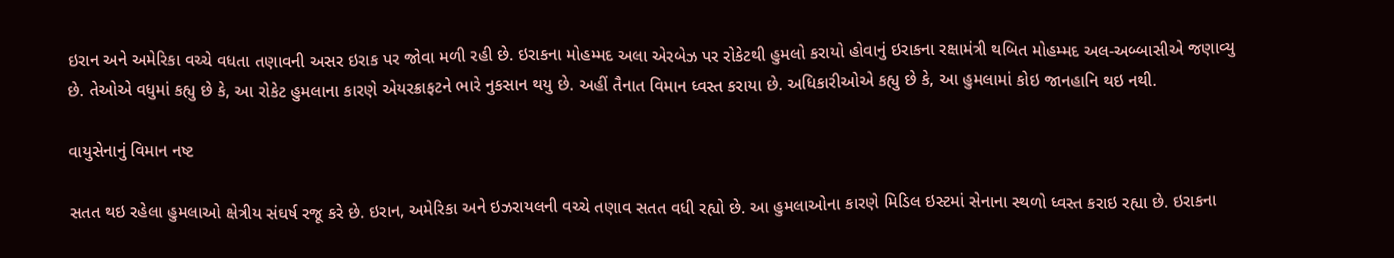ઇરાન અને અમેરિકા વચ્ચે વધતા તણાવની અસર ઇરાક પર જોવા મળી રહી છે. ઇરાકના મોહમ્મદ અલા એરબેઝ પર રોકેટથી હુમલો કરાયો હોવાનું ઇરાકના રક્ષામંત્રી થબિત મોહમ્મદ અલ-અબ્બાસીએ જણાવ્યુ છે. તેઓએ વધુમાં કહ્યુ છે કે, આ રોકેટ હુમલાના કારણે એયરક્રાફટને ભારે નુકસાન થયુ છે. અહીં તૈનાત વિમાન ધ્વસ્ત કરાયા છે. અધિકારીઓએ કહ્યુ છે કે, આ હુમલામાં કોઇ જાનહાનિ થઇ નથી.

વાયુસેનાનું વિમાન નષ્ટ

સતત થઇ રહેલા હુમલાઓ ક્ષેત્રીય સંઘર્ષ રજૂ કરે છે. ઇરાન, અમેરિકા અને ઇઝરાયલની વચ્ચે તણાવ સતત વધી રહ્યો છે. આ હુમલાઓના કારણે મિડિલ ઇસ્ટમાં સેનાના સ્થળો ધ્વસ્ત કરાઇ રહ્યા છે. ઇરાકના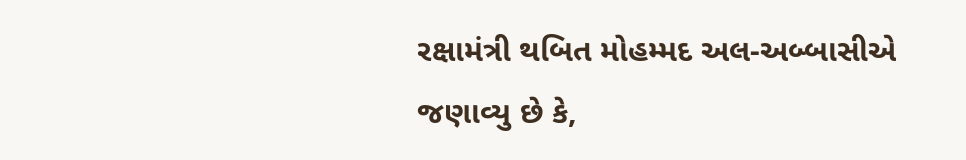રક્ષામંત્રી થબિત મોહમ્મદ અલ-અબ્બાસીએ જણાવ્યુ છે કે,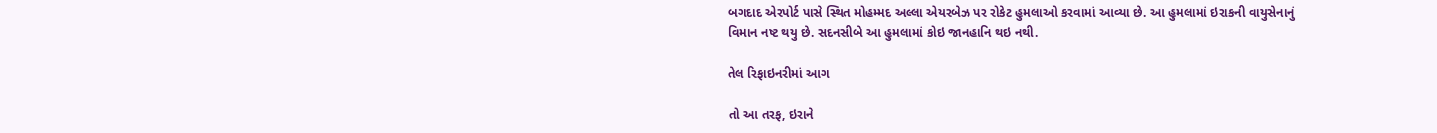બગદાદ એરપોર્ટ પાસે સ્થિત મોહમ્મદ અલ્લા એયરબેઝ પર રોકેટ હુમલાઓ કરવામાં આવ્યા છે. આ હુમલામાં ઇરાકની વાયુસેનાનું વિમાન નષ્ટ થયુ છે. સદનસીબે આ હુમલામાં કોઇ જાનહાનિ થઇ નથી.

તેલ રિફાઇનરીમાં આગ

તો આ તરફ, ઇરાને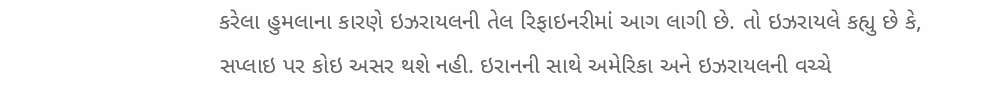કરેલા હુમલાના કારણે ઇઝરાયલની તેલ રિફાઇનરીમાં આગ લાગી છે. તો ઇઝરાયલે કહ્યુ છે કે, સપ્લાઇ પર કોઇ અસર થશે નહી. ઇરાનની સાથે અમેરિકા અને ઇઝરાયલની વચ્ચે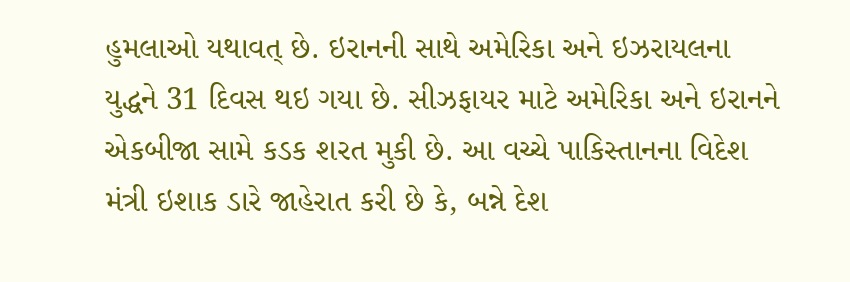હુમલાઓ યથાવત્ છે. ઇરાનની સાથે અમેરિકા અને ઇઝરાયલના યુદ્ધને 31 દિવસ થઇ ગયા છે. સીઝફાયર માટે અમેરિકા અને ઇરાનને એકબીજા સામે કડક શરત મુકી છે. આ વચ્ચે પાકિસ્તાનના વિદેશ મંત્રી ઇશાક ડારે જાહેરાત કરી છે કે, બન્ને દેશ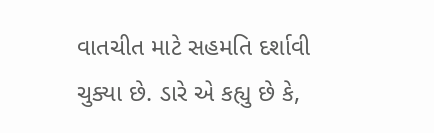વાતચીત માટે સહમતિ દર્શાવી ચુક્યા છે. ડારે એ કહ્યુ છે કે,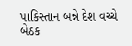પાકિસ્તાન બન્ને દેશ વચ્ચે બેઠક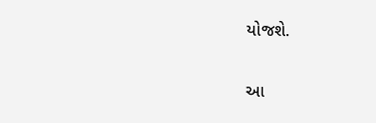યોજશે.

આ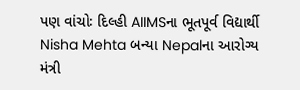પણ વાંચોઃ દિલ્હી AIIMSના ભૂતપૂર્વ વિદ્યાર્થી Nisha Mehta બન્યા Nepalના આરોગ્ય મંત્રી